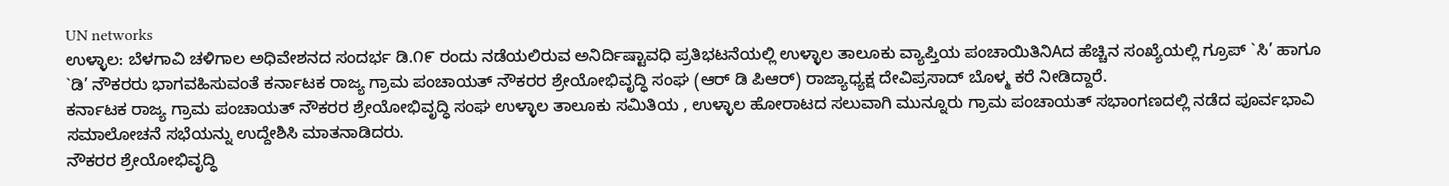UN networks
ಉಳ್ಳಾಲ: ಬೆಳಗಾವಿ ಚಳಿಗಾಲ ಅಧಿವೇಶನದ ಸಂದರ್ಭ ಡಿ.೧೯ ರಂದು ನಡೆಯಲಿರುವ ಅನಿರ್ದಿಷ್ಟಾವಧಿ ಪ್ರತಿಭಟನೆಯಲ್ಲಿ ಉಳ್ಳಾಲ ತಾಲೂಕು ವ್ಯಾಪ್ತಿಯ ಪಂಚಾಯಿತಿನಿAದ ಹೆಚ್ಚಿನ ಸಂಖ್ಯೆಯಲ್ಲಿ ಗ್ರೂಪ್ `ಸಿ’ ಹಾಗೂ `ಡಿ’ ನೌಕರರು ಭಾಗವಹಿಸುವಂತೆ ಕರ್ನಾಟಕ ರಾಜ್ಯ ಗ್ರಾಮ ಪಂಚಾಯತ್ ನೌಕರರ ಶ್ರೇಯೋಭಿವೃದ್ಧಿ ಸಂಘ (ಆರ್ ಡಿ ಪಿಆರ್) ರಾಜ್ಯಾಧ್ಯಕ್ಷ ದೇವಿಪ್ರಸಾದ್ ಬೊಳ್ಮ ಕರೆ ನೀಡಿದ್ದಾರೆ.
ಕರ್ನಾಟಕ ರಾಜ್ಯ ಗ್ರಾಮ ಪಂಚಾಯತ್ ನೌಕರರ ಶ್ರೇಯೋಭಿವೃದ್ಧಿ ಸಂಘ ಉಳ್ಳಾಲ ತಾಲೂಕು ಸಮಿತಿಯ , ಉಳ್ಳಾಲ ಹೋರಾಟದ ಸಲುವಾಗಿ ಮುನ್ನೂರು ಗ್ರಾಮ ಪಂಚಾಯತ್ ಸಭಾಂಗಣದಲ್ಲಿ ನಡೆದ ಪೂರ್ವಭಾವಿ ಸಮಾಲೋಚನೆ ಸಭೆಯನ್ನು ಉದ್ದೇಶಿಸಿ ಮಾತನಾಡಿದರು.
ನೌಕರರ ಶ್ರೇಯೋಭಿವೃದ್ಧಿ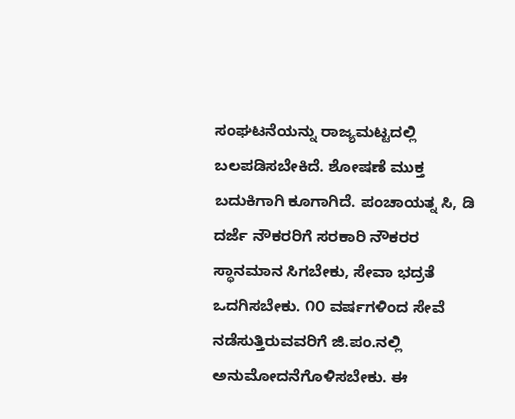ಸಂಘಟನೆಯನ್ನು ರಾಜ್ಯಮಟ್ಟದಲ್ಲಿ ಬಲಪಡಿಸಬೇಕಿದೆ. ಶೋಷಣೆ ಮುಕ್ತ ಬದುಕಿಗಾಗಿ ಕೂಗಾಗಿದೆ. ಪಂಚಾಯತ್ನ ಸಿ, ಡಿ ದರ್ಜೆ ನೌಕರರಿಗೆ ಸರಕಾರಿ ನೌಕರರ ಸ್ಥಾನಮಾನ ಸಿಗಬೇಕು, ಸೇವಾ ಭದ್ರತೆ ಒದಗಿಸಬೇಕು. ೧೦ ವರ್ಷಗಳಿಂದ ಸೇವೆ ನಡೆಸುತ್ತಿರುವವರಿಗೆ ಜಿ.ಪಂ.ನಲ್ಲಿ ಅನುಮೋದನೆಗೊಳಿಸಬೇಕು. ಈ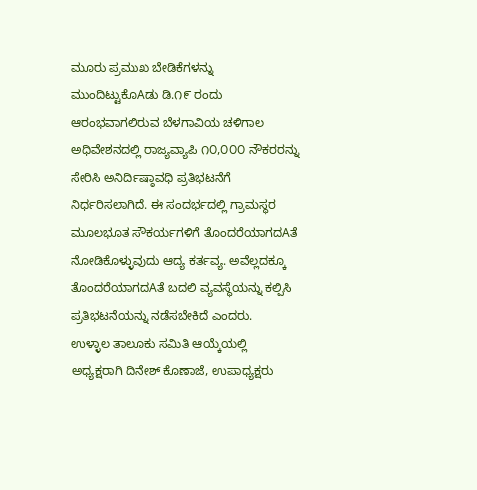ಮೂರು ಪ್ರಮುಖ ಬೇಡಿಕೆಗಳನ್ನು ಮುಂದಿಟ್ಟುಕೊAಡು ಡಿ.೧೯ ರಂದು ಆರಂಭವಾಗಲಿರುವ ಬೆಳಗಾವಿಯ ಚಳಿಗಾಲ ಅಧಿವೇಶನದಲ್ಲಿ ರಾಜ್ಯವ್ಯಾಪಿ ೧೦,೦೦೦ ನೌಕರರನ್ನು ಸೇರಿಸಿ ಅನಿರ್ದಿಷ್ಠಾವಧಿ ಪ್ರತಿಭಟನೆಗೆ ನಿರ್ಧರಿಸಲಾಗಿದೆ. ಈ ಸಂದರ್ಭದಲ್ಲಿ ಗ್ರಾಮಸ್ಥರ ಮೂಲಭೂತ ಸೌಕರ್ಯಗಳಿಗೆ ತೊಂದರೆಯಾಗದAತೆ ನೋಡಿಕೊಳ್ಳುವುದು ಆದ್ಯ ಕರ್ತವ್ಯ. ಅವೆಲ್ಲದಕ್ಕೂ ತೊಂದರೆಯಾಗದAತೆ ಬದಲಿ ವ್ಯವಸ್ಥೆಯನ್ನು ಕಲ್ಪಿಸಿ ಪ್ರತಿಭಟನೆಯನ್ನು ನಡೆಸಬೇಕಿದೆ ಎಂದರು.
ಉಳ್ಳಾಲ ತಾಲೂಕು ಸಮಿತಿ ಆಯ್ಕೆಯಲ್ಲಿ ಅಧ್ಯಕ್ಷರಾಗಿ ದಿನೇಶ್ ಕೊಣಾಜೆ, ಉಪಾಧ್ಯಕ್ಷರು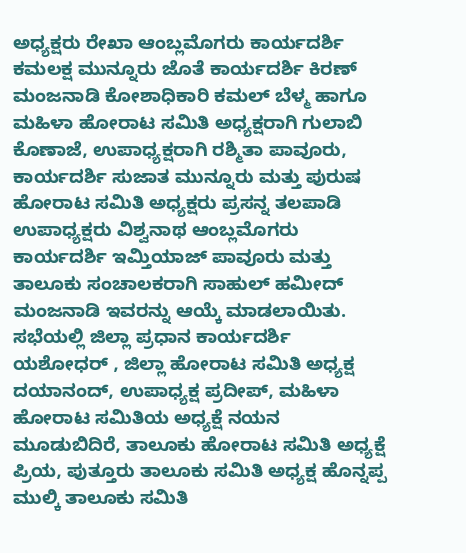ಅಧ್ಯಕ್ಷರು ರೇಖಾ ಆಂಬ್ಲಮೊಗರು ಕಾರ್ಯದರ್ಶಿ ಕಮಲಕ್ಷ ಮುನ್ನೂರು ಜೊತೆ ಕಾರ್ಯದರ್ಶಿ ಕಿರಣ್ ಮಂಜನಾಡಿ ಕೋಶಾಧಿಕಾರಿ ಕಮಲ್ ಬೆಳ್ಮ ಹಾಗೂ ಮಹಿಳಾ ಹೋರಾಟ ಸಮಿತಿ ಅಧ್ಯಕ್ಷರಾಗಿ ಗುಲಾಬಿ ಕೊಣಾಜೆ, ಉಪಾಧ್ಯಕ್ಷರಾಗಿ ರಶ್ಮಿತಾ ಪಾವೂರು, ಕಾರ್ಯದರ್ಶಿ ಸುಜಾತ ಮುನ್ನೂರು ಮತ್ತು ಪುರುಷ ಹೋರಾಟ ಸಮಿತಿ ಅಧ್ಯಕ್ಷರು ಪ್ರಸನ್ನ ತಲಪಾಡಿ ಉಪಾಧ್ಯಕ್ಷರು ವಿಶ್ವನಾಥ ಆಂಬ್ಲಮೊಗರು ಕಾರ್ಯದರ್ಶಿ ಇಮ್ತಿಯಾಜ್ ಪಾವೂರು ಮತ್ತು ತಾಲೂಕು ಸಂಚಾಲಕರಾಗಿ ಸಾಹುಲ್ ಹಮೀದ್ ಮಂಜನಾಡಿ ಇವರನ್ನು ಆಯ್ಕೆ ಮಾಡಲಾಯಿತು.
ಸಭೆಯಲ್ಲಿ ಜಿಲ್ಲಾ ಪ್ರಧಾನ ಕಾರ್ಯದರ್ಶಿ ಯಶೋಧರ್ , ಜಿಲ್ಲಾ ಹೋರಾಟ ಸಮಿತಿ ಅಧ್ಯಕ್ಷ ದಯಾನಂದ್, ಉಪಾಧ್ಯಕ್ಷ ಪ್ರದೀಪ್, ಮಹಿಳಾ ಹೋರಾಟ ಸಮಿತಿಯ ಅಧ್ಯಕ್ಷೆ ನಯನ ಮೂಡುಬಿದಿರೆ, ತಾಲೂಕು ಹೋರಾಟ ಸಮಿತಿ ಅಧ್ಯಕ್ಷೆ ಪ್ರಿಯ, ಪುತ್ತೂರು ತಾಲೂಕು ಸಮಿತಿ ಅಧ್ಯಕ್ಷ ಹೊನ್ನಪ್ಪ ಮುಲ್ಕಿ ತಾಲೂಕು ಸಮಿತಿ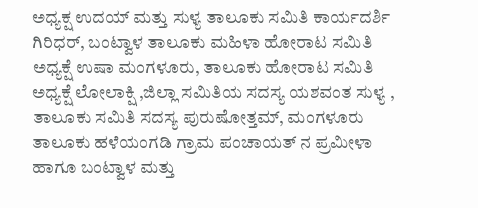ಅಧ್ಯಕ್ಷ ಉದಯ್ ಮತ್ತು ಸುಳ್ಯ ತಾಲೂಕು ಸಮಿತಿ ಕಾರ್ಯದರ್ಶಿ ಗಿರಿಧರ್, ಬಂಟ್ವಾಳ ತಾಲೂಕು ಮಹಿಳಾ ಹೋರಾಟ ಸಮಿತಿ ಅಧ್ಯಕ್ಷೆ ಉಷಾ ಮಂಗಳೂರು, ತಾಲೂಕು ಹೋರಾಟ ಸಮಿತಿ ಅಧ್ಯಕ್ಷೆ ಲೋಲಾಕ್ಷಿ ,ಜಿಲ್ಲಾ ಸಮಿತಿಯ ಸದಸ್ಯ ಯಶವಂತ ಸುಳ್ಯ , ತಾಲೂಕು ಸಮಿತಿ ಸದಸ್ಯ ಪುರುಷೋತ್ತಮ್, ಮಂಗಳೂರು ತಾಲೂಕು ಹಳೆಯಂಗಡಿ ಗ್ರಾಮ ಪಂಚಾಯತ್ ನ ಪ್ರಮೀಳಾ ಹಾಗೂ ಬಂಟ್ವಾಳ ಮತ್ತು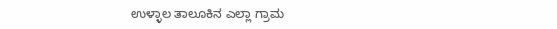ಉಳ್ಳಾಲ ತಾಲೂಕಿನ ಎಲ್ಲಾ ಗ್ರಾಮ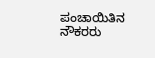ಪಂಚಾಯಿತಿನ ನೌಕರರು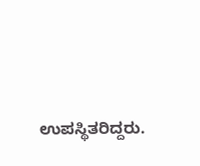ಉಪಸ್ಥಿತರಿದ್ದರು.